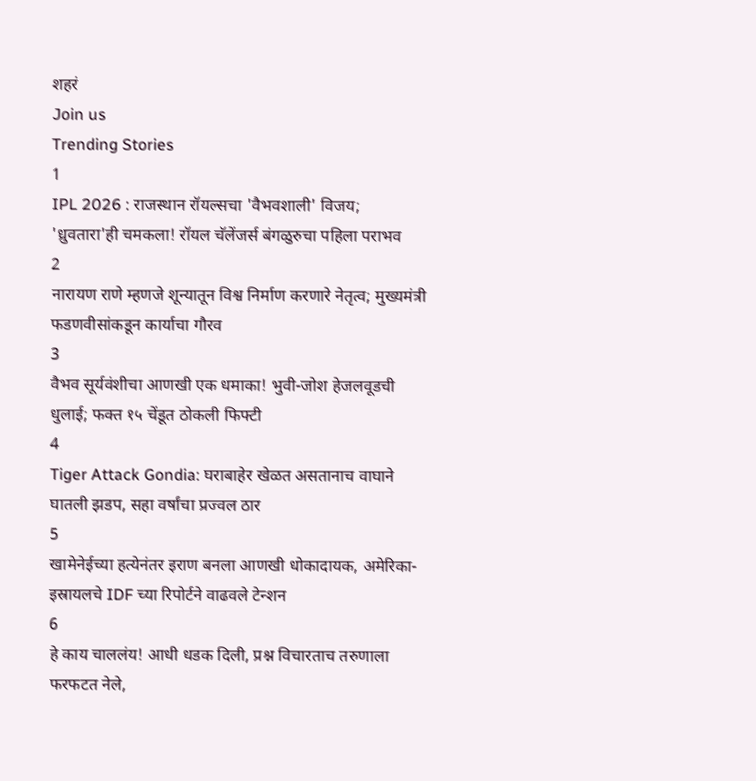शहरं
Join us
Trending Stories
1
IPL 2026 : राजस्थान रॉयल्सचा 'वैभवशाली' विजय; 'ध्रुवतारा'ही चमकला! रॉयल चॅलेंजर्स बंगळुरुचा पहिला पराभव
2
नारायण राणे म्हणजे शून्यातून विश्व निर्माण करणारे नेतृत्व; मुख्यमंत्री फडणवीसांकडून कार्याचा गौरव
3
वैभव सूर्यवंशीचा आणखी एक धमाका! भुवी-जोश हेजलवूडची धुलाई; फक्त १५ चेंडूत ठोकली फिफ्टी
4
Tiger Attack Gondia: घराबाहेर खेळत असतानाच वाघाने घातली झडप, सहा वर्षांचा प्रज्वल ठार
5
खामेनेईच्या हत्येनंतर इराण बनला आणखी धोकादायक, अमेरिका-इस्रायलचे IDF च्या रिपोर्टने वाढवले टेन्शन
6
हे काय चाललंय! आधी धडक दिली, प्रश्न विचारताच तरुणाला फरफटत नेले,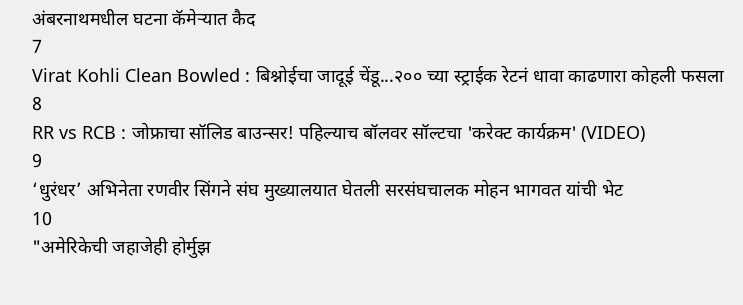अंबरनाथमधील घटना कॅमेऱ्यात कैद
7
Virat Kohli Clean Bowled : बिश्नोईचा जादूई चेंडू...२०० च्या स्ट्राईक रेटनं धावा काढणारा कोहली फसला
8
RR vs RCB : जोफ्राचा सॉलिड बाउन्सर! पहिल्याच बॉलवर सॉल्टचा 'करेक्ट कार्यक्रम' (VIDEO)
9
‘धुरंधर’ अभिनेता रणवीर सिंगने संघ मुख्यालयात घेतली सरसंघचालक मोहन भागवत यांची भेट
10
"अमेरिकेची जहाजेही होर्मुझ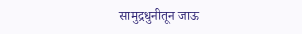सामुद्रधुनीतून जाऊ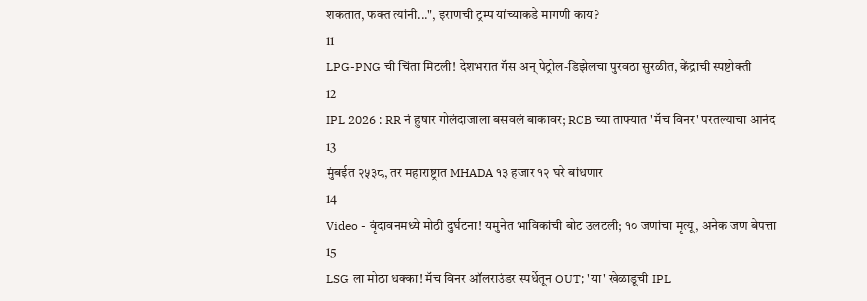शकतात, फक्त त्यांनी...", इराणची ट्रम्प यांच्याकडे मागणी काय?
11
LPG-PNG ची चिंता मिटली! देशभरात गॅस अन् पेट्रोल-डिझेलचा पुरवठा सुरळीत, केंद्राची स्पष्टोक्ती
12
IPL 2026 : RR नं हुषार गोलंदाजाला बसवलं बाकावर; RCB च्या ताफ्यात 'मॅच विनर' परतल्याचा आनंद
13
मुंबईत २५३८, तर महाराष्ट्रात MHADA १३ हजार १२ घरे बांधणार
14
Video - वृंदावनमध्ये मोठी दुर्घटना! यमुनेत भाविकांची बोट उलटली; १० जणांचा मृत्यू, अनेक जण बेपत्ता
15
LSG ला मोठा धक्का! मॅच विनर ऑलराउंडर स्पर्धेतून OUT; 'या' खेळाडूची IPL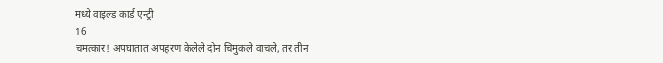मध्ये वाइल्ड कार्ड एन्ट्री
16
चमत्कार! अपघातात अपहरण केलेले दोन चिमुकले वाचले, तर तीन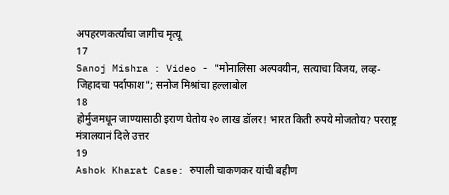अपहरणकर्त्यांचा जागीच मृत्यू
17
Sanoj Mishra : Video - "मोनालिसा अल्पवयीन, सत्याचा विजय, लव्ह-जिहादचा पर्दाफाश"; सनोज मिश्रांचा हल्लाबोल
18
होर्मुजमधून जाण्यासाठी इराण घेतोय २० लाख डॉलर! भारत किती रुपये मोजतोय? परराष्ट्र मंत्रालयानं दिले उत्तर
19
Ashok Kharat Case: रुपाली चाकणकर यांची बहीण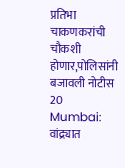प्रतिभा चाकणकरांची चौकशी होणार,पोलिसांनी बजावली नोटीस
20
Mumbai: वांद्र्यात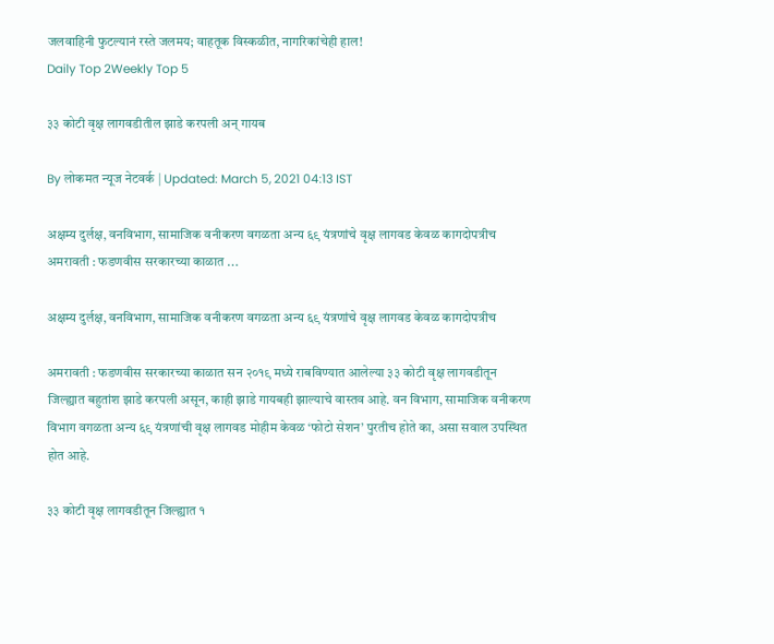जलवाहिनी फुटल्यानं रस्ते जलमय; वाहतूक विस्कळीत, नागरिकांचेही हाल!
Daily Top 2Weekly Top 5

३३ कोटी वृक्ष लागवडीतील झाडे करपली अन्‌ गायब

By लोकमत न्यूज नेटवर्क | Updated: March 5, 2021 04:13 IST

अक्षम्य दुर्लक्ष, वनविभाग, सामाजिक वनीकरण वगळता अन्य ६९ यंत्रणांचे वृक्ष लागवड केवळ कागदोपत्रीच अमरावती : फडणवीस सरकारच्या काळात ...

अक्षम्य दुर्लक्ष, वनविभाग, सामाजिक वनीकरण वगळता अन्य ६९ यंत्रणांचे वृक्ष लागवड केवळ कागदोपत्रीच

अमरावती : फडणवीस सरकारच्या काळात सन २०१९ मध्ये राबविण्यात आलेल्या ३३ कोटी वृक्ष लागवडीतून जिल्ह्यात बहुतांश झाडे करपली असून, काही झाडे गायबही झाल्याचे वास्तव आहे. वन विभाग, सामाजिक वनीकरण विभाग वगळता अन्य ६९ यंत्रणांची वृक्ष लागवड मोहीम केवळ ‘फोटो सेशन’ पुरतीच होते का, असा सवाल उपस्थित होत आहे.

३३ कोटी वृक्ष लागवडीतून जिल्ह्यात १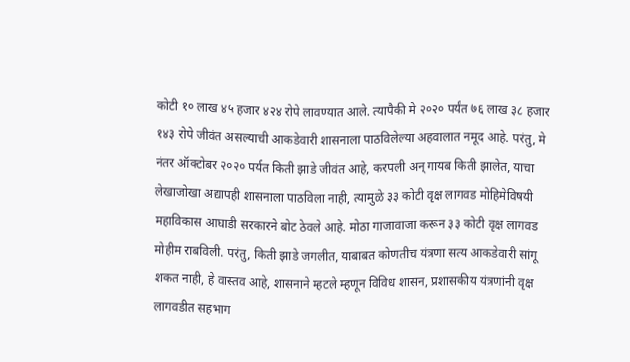कोटी १० लाख ४५ हजार ४२४ रोपे लावण्यात आले. त्यापैकी मे २०२० पर्यंत ७६ लाख ३८ हजार १४३ रोपे जीवंत असल्याची आकडेवारी शासनाला पाठविलेल्या अहवालात नमूद आहे. परंतु, मे नंतर ऑक्टोबर २०२० पर्यत किती झाडे जीवंत आहे, करपली अन्‌ गायब किती झालेत, याचा लेखाजोखा अद्यापही शासनाला पाठविला नाही, त्यामुळे ३३ कोटी वृक्ष लागवड मोहिमेविषयी महाविकास आघाडी सरकारने बोट ठेवले आहे. मोठा गाजावाजा करून ३३ कोटी वृक्ष लागवड मोहीम राबविली. परंतु, किती झाडे जगलीत, याबाबत कोणतीच यंत्रणा सत्य आकडेवारी सांगू शकत नाही, हे वास्तव आहे, शासनाने म्हटले म्हणून विविध शासन, प्रशासकीय यंत्रणांनी वृक्ष लागवडीत सहभाग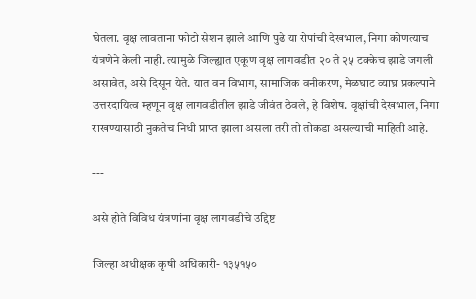घेतला. वृक्ष लावताना फोटो सेशन झाले आणि पुढे या रोपांची देखभाल, निगा कोणत्याच यंत्रणेने केली नाही. त्यामुळे जिल्ह्यात एकूण वृक्ष लागवडीत २० ते २५ टक्केच झाडे जगली असावेत, असे दिसून येते. यात वन विभाग, सामाजिक वनीकरण, मेळघाट व्याघ्र प्रकल्पाने उत्तरदायित्व म्हणून वृक्ष लागवडीतील झाडे जीवंत ठेवले, हे विशेष. वृक्षांची देखभाल, निगा राखण्यासाठी नुकतेच निधी प्राप्त झाला असला तरी तो तोकडा असल्याची माहिती आहे.

---

असे होते विविध यंत्रणांना वृक्ष लागवडीचे उद्दिष्ट

जिल्हा अधीक्षक कृषी अधिकारी- १३५१५०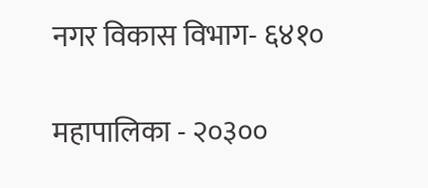नगर विकास विभाग- ६४१०

महापालिका - २०३००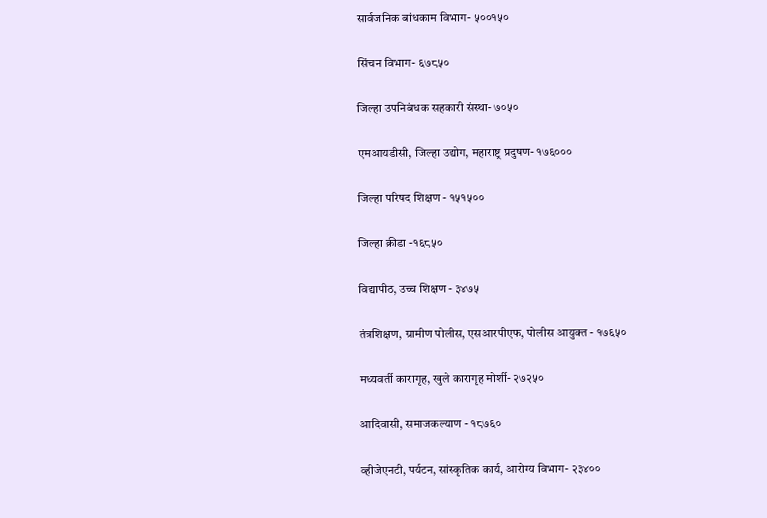सार्वजनिक बांधकाम विभाग- ५००१५०

सिंचन विभाग- ६७८५०

जिल्हा उपनिबंधक सहकारी संस्था- ७०५०

एमआयडीसी, जिल्हा उद्योग, महाराष्ट्र प्रदुषण- १७६०००

जिल्हा परिषद शिक्षण - १५१५००

जिल्हा क्रीडा -१६८५०

विद्यापीठ, उच्च शिक्षण - ३४७५

तंत्रशिक्षण, ग्रामीण पोलीस, एसआरपीएफ, पोलीस आयुक्त - १७६५०

मध्यवर्ती कारागृह, खुले कारागृह मोर्शी- २७२५०

आदिवासी, समाजकल्याण - १८७६०

व्हीजेएनटी, पर्यटन, सांस्कृतिक कार्य, आरोग्य विभाग- २३४००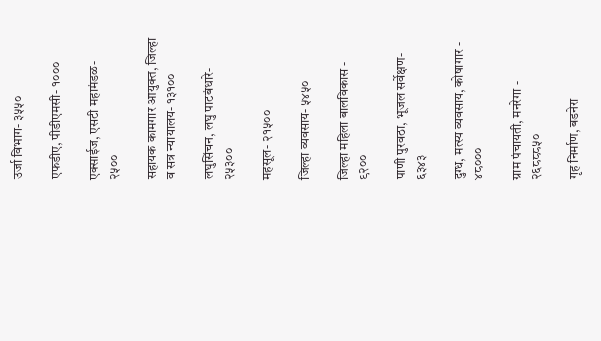उर्जा विभाग- ३५५०

एफडीए, पीडीएमसी- १०००

एक्साईज, एसटी महामंडळ- २५००

सहायक कामगार आयुक्त, जिल्हा व सत्र न्यायालय- १३१००

लघुसिंचन, लघु पाटबंधारे- २५३००

महसूल- २१५००

जिल्हा व्यवसाय- ५४५०

जिल्हा महिला बालविकास - ९२००

पाणी पुरवठा, भूजल सर्वेक्षण- ६३४३

दुग्ध, मत्स्य व्यवसाय, कोषागार - ४८०००

ग्राम पंचायती, मनरेगा - २६८८८५०

गृह निर्माण, बडनेरा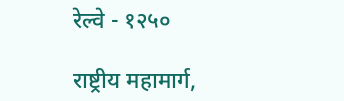रेल्वे - १२५०

राष्ट्रीय महामार्ग,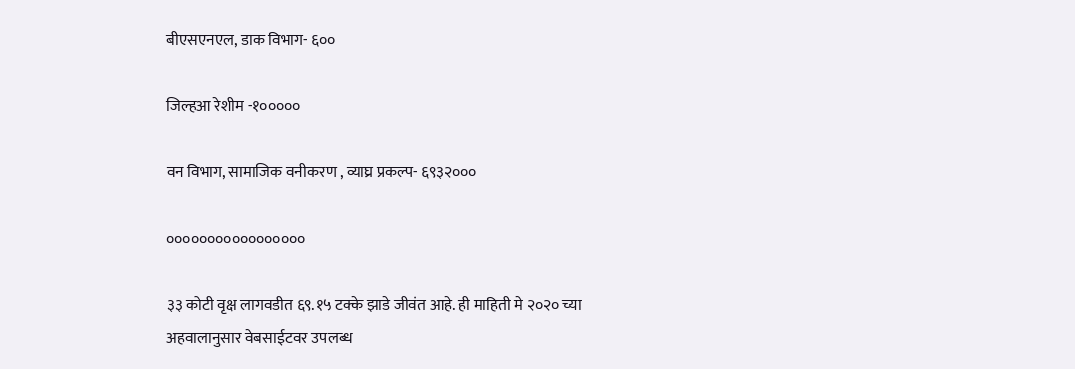बीएसएनएल, डाक विभाग- ६००

जिल्हआ रेशीम -१०००००

वन विभाग, सामाजिक वनीकरण , व्याघ्र प्रकल्प- ६९३२०००

०००००००००००००००००

३३ कोटी वृक्ष लागवडीत ६९.१५ टक्के झाडे जीवंत आहे. ही माहिती मे २०२० च्या अहवालानुसार वेबसाईटवर उपलब्ध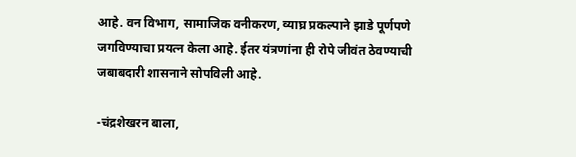आहे. वन विभाग, सामाजिक वनीकरण, व्याघ्र प्रकल्पाने झाडे पूर्णपणे जगविण्याचा प्रयत्न केला आहे. ईतर यंत्रणांना ही रोपे जीवंत ठेवण्याची जबाबदारी शासनाने सोपविली आहे.

-चंद्रशेखरन बाला,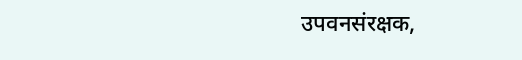उपवनसंरक्षक,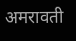अमरावती